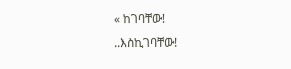« ከገባቸው!
..እስኪገባቸው!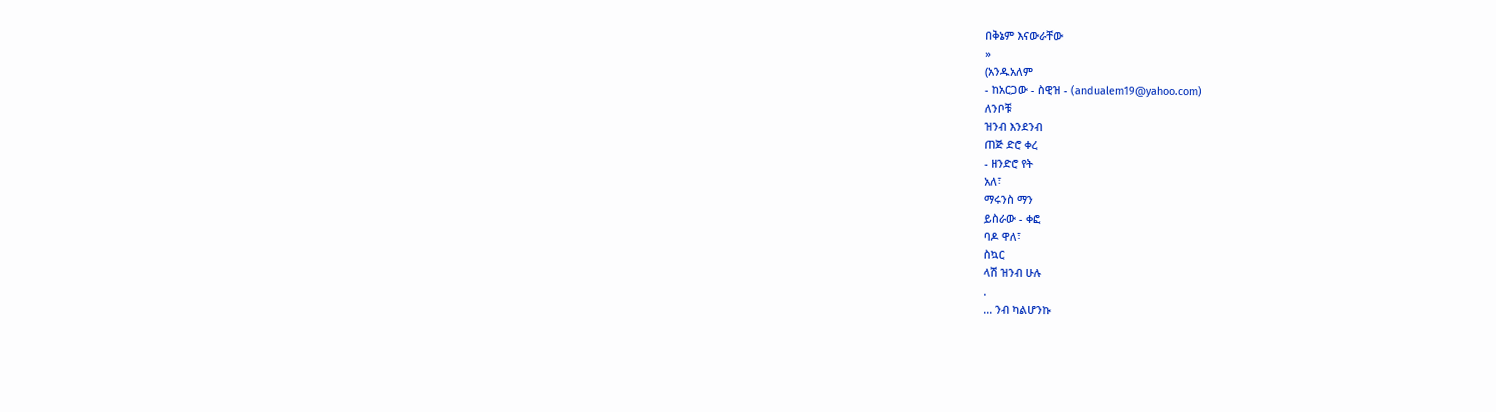በቅኔም እናውራቸው
»
(አንዱአለም
- ከአርጋው - ስዊዝ - (andualem19@yahoo.com)
ለንቦቹ
ዝንብ እንደንብ
ጠጅ ድሮ ቀረ
- ዘንድሮ የት
አለ፣
ማሩንስ ማን
ይስራው - ቀፎ
ባዶ ዋለ፣
ስኳር
ላሽ ዝንብ ሁሉ
.
... ንብ ካልሆንኩ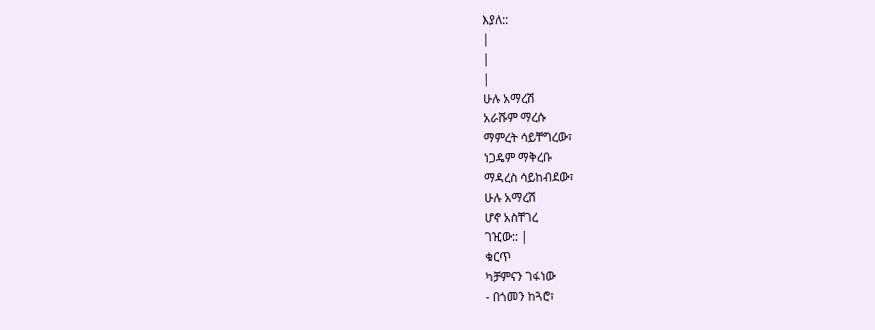እያለ::
|
|
|
ሁሉ አማረሽ
አራሹም ማረሱ
ማምረት ሳይቸግረው፣
ነጋዴም ማቅረቡ
ማዳረስ ሳይከብደው፣
ሁሉ አማረሽ
ሆኖ አስቸገረ
ገዢው:: |
ቁርጥ
ካቻምናን ገፋነው
- በጎመን ከጓሮ፣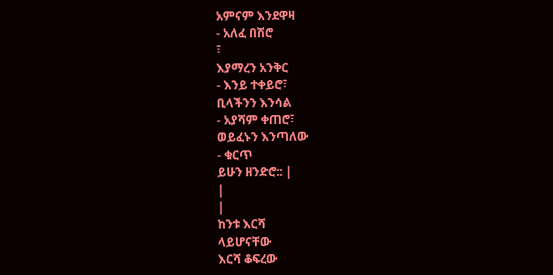አምናም እንደዋዛ
- አለፈ በሽሮ
፣
እያማረን አንቅር
- እንይ ተቀይሮ፣
ቢላችንን እንሳል
- አያሻም ቀጠሮ፣
ወይፈኑን እንጣለው
- ቁርጥ
ይሁን ዘንድሮ:: |
|
|
ከንቱ እርሻ
ላይሆናቸው
እርሻ ቆፍረው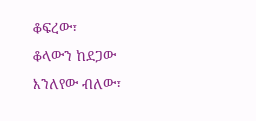ቆፍረው፣
ቆላውን ከደጋው
እንለየው ብለው፣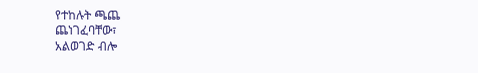የተከሉት ጫጨ
ጨነገፈባቸው፣
አልወገድ ብሎ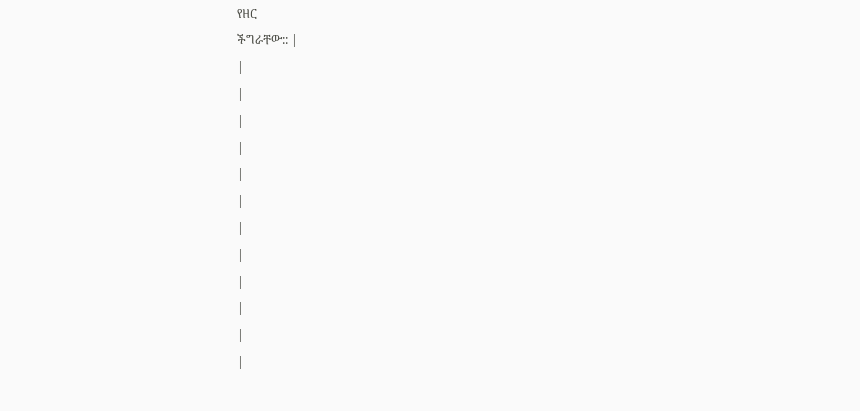የዘር
ችግራቸው:: |
|
|
|
|
|
|
|
|
|
|
|
|